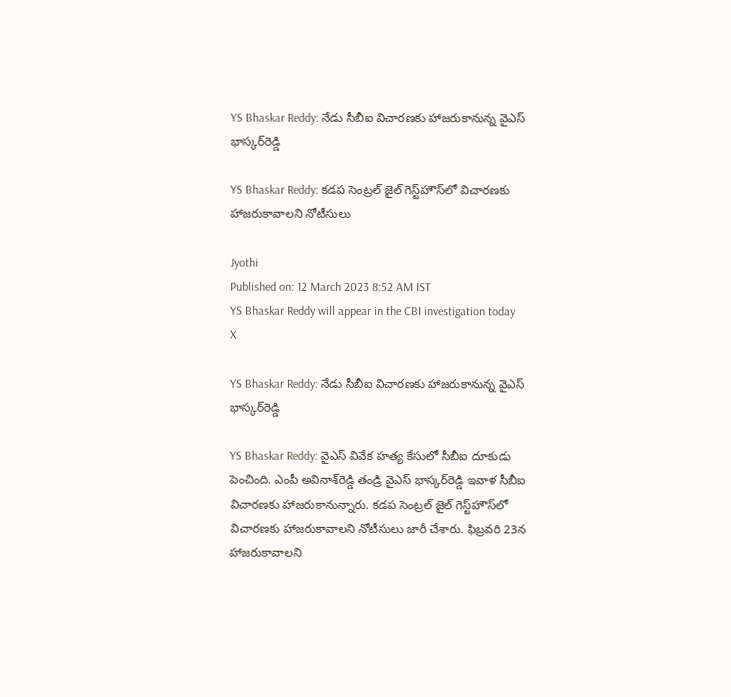YS Bhaskar Reddy: నేడు సీబీఐ విచారణకు హాజరుకానున్న వైఎస్ భాస్కర్‌రెడ్డి

YS Bhaskar Reddy: కడప సెంట్రల్‌ జైల్‌ గెస్ట్‌హౌస్‌లో విచారణకు హాజరుకావాలని నోటీసులు

Jyothi
Published on: 12 March 2023 8:52 AM IST
YS Bhaskar Reddy will appear in the CBI investigation today
X

YS Bhaskar Reddy: నేడు సీబీఐ విచారణకు హాజరుకానున్న వైఎస్ భాస్కర్‌రెడ్డి

YS Bhaskar Reddy: వైఎస్ వివేక హత్య కేసులో సీబీఐ దూకుడు పెంచింది. ఎంపీ అవినాశ్‌రెడ్డి తండ్రి వైఎస్ భాస్కర్‌రెడ్డి ఇవాళ సీబీఐ విచారణకు హాజరుకానున్నారు. కడప సెంట్రల్‌ జైల్‌ గెస్ట్‌హౌస్‌లో విచారణకు హాజరుకావాలని నోటీసులు జారీ చేశారు. ఫిబ్రవరి 23న హాజరుకావాలని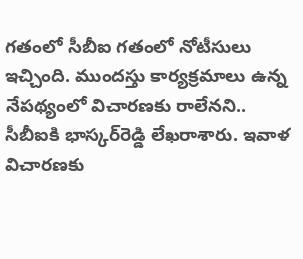గతంలో సీబీఐ గతంలో నోటీసులు ఇచ్చింది. ముందస్తు కార్యక్రమాలు ఉన్న నేపథ్యంలో విచారణకు రాలేనని.. సీబీఐకి భాస్కర్‌రెడ్డి లేఖరాశారు. ఇవాళ విచారణకు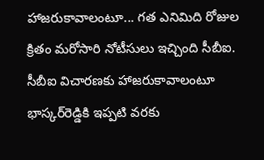హాజరుకావాలంటూ... గత ఎనిమిది రోజుల క్రితం మరోసారి నోటీసులు ఇచ్చింది సీబీఐ. సీబీఐ విచారణకు హాజరుకావాలంటూ భాస్కర్‌రెడ్డికి ఇప్పటి వరకు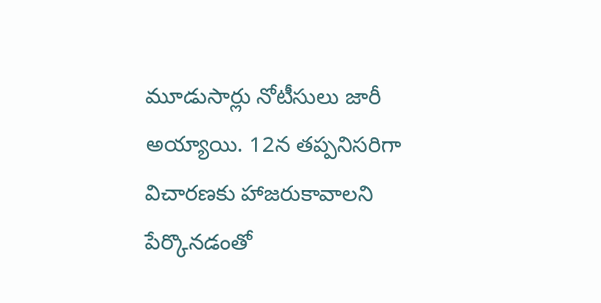మూడుసార్లు నోటీసులు జారీ అయ్యాయి. 12న తప్పనిసరిగా విచారణకు హాజరుకావాలని పేర్కొనడంతో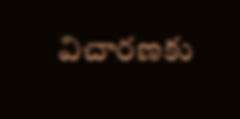విచారణకు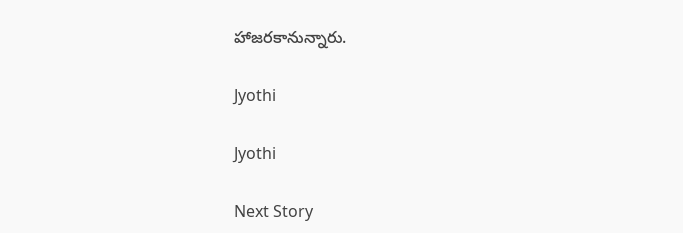హాజరకానున్నారు.

Jyothi

Jyothi

Next Story